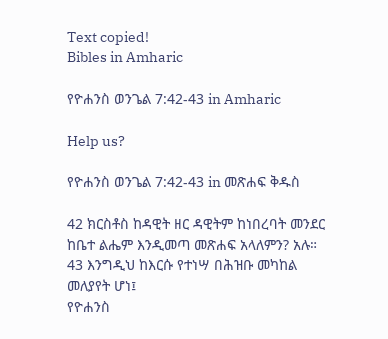Text copied!
Bibles in Amharic

የዮሐንስ ወንጌል 7:42-43 in Amharic

Help us?

የዮሐንስ ወንጌል 7:42-43 in መጽሐፍ ቅዱስ

42 ክርስቶስ ከዳዊት ዘር ዳዊትም ከነበረባት መንደር ከቤተ ልሔም እንዲመጣ መጽሐፍ አላለምን? አሉ።
43 እንግዲህ ከእርሱ የተነሣ በሕዝቡ መካከል መለያየት ሆነ፤
የዮሐንስ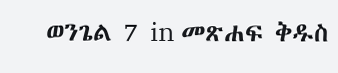ወንጌል 7 in መጽሐፍ ቅዱስ